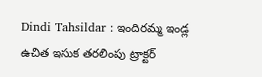Dindi Tahsildar : ఇందిరమ్మ ఇండ్ల ఉచిత ఇసుక తరలింపు ట్రాక్టర్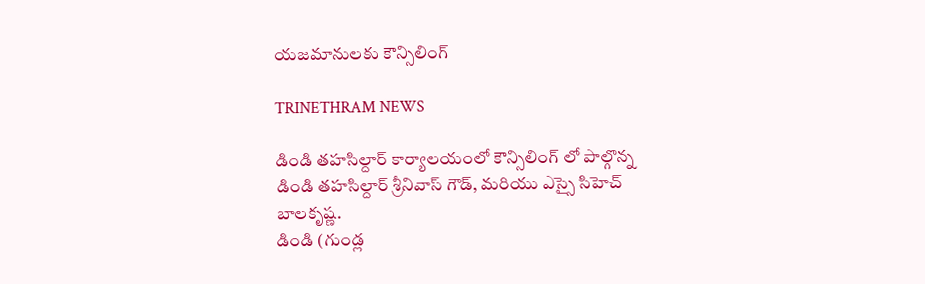యజమానులకు కౌన్సిలింగ్

TRINETHRAM NEWS

డిండి తహసిల్దార్ కార్యాలయంలో కౌన్సిలింగ్ లో పాల్గొన్న డిండి తహసిల్దార్ శ్రీనివాస్ గౌడ్, మరియు ఎస్సై సిహెచ్ బాలకృష్ణ.
డిండి (గుండ్ల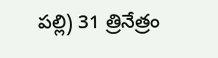పల్లి) 31 త్రినేత్రం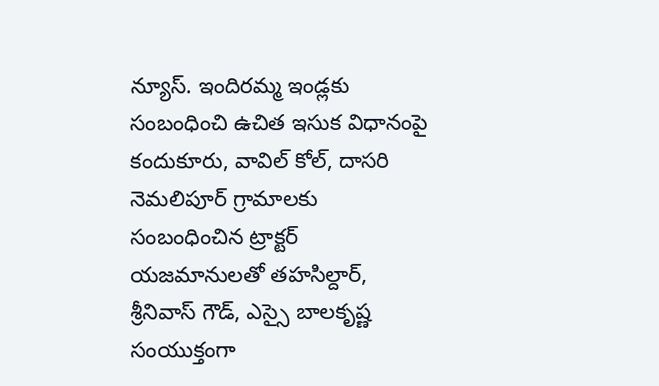న్యూస్. ఇందిరమ్మ ఇండ్లకు సంబంధించి ఉచిత ఇసుక విధానంపై కందుకూరు, వావిల్ కోల్, దాసరి నెమలిపూర్ గ్రామాలకు సంబంధించిన ట్రాక్టర్ యజమానులతో తహసిల్దార్, శ్రీనివాస్ గౌడ్, ఎస్సై బాలకృష్ణ సంయుక్తంగా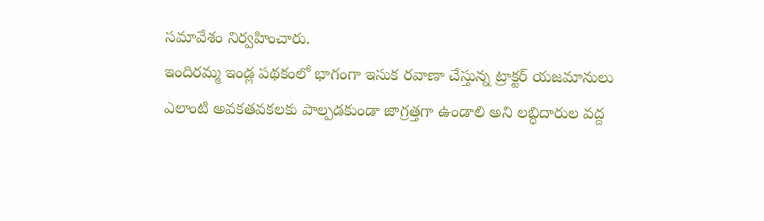సమావేశం నిర్వహించారు.
ఇందిరమ్మ ఇండ్ల పథకంలో భాగంగా ఇసుక రవాణా చేస్తున్న ట్రాక్టర్ యజమానులు ఎలాంటి అవకతవకలకు పాల్పడకుండా జాగ్రత్తగా ఉండాలి అని లబ్ధిదారుల వద్ద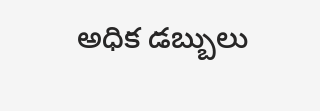అధిక డబ్బులు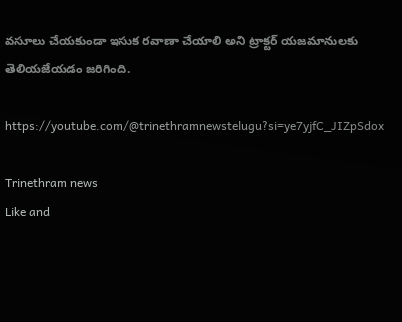వసూలు చేయకుండా ఇసుక రవాణా చేయాలి అని ట్రాక్టర్ యజమానులకు తెలియజేయడం జరిగింది.

https://youtube.com/@trinethramnewstelugu?si=ye7yjfC_JIZpSdox

Trinethram news
Like and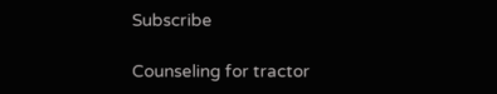Subscribe

Counseling for tractor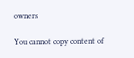owners

You cannot copy content of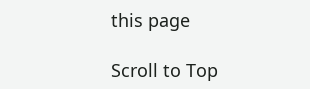this page

Scroll to Top